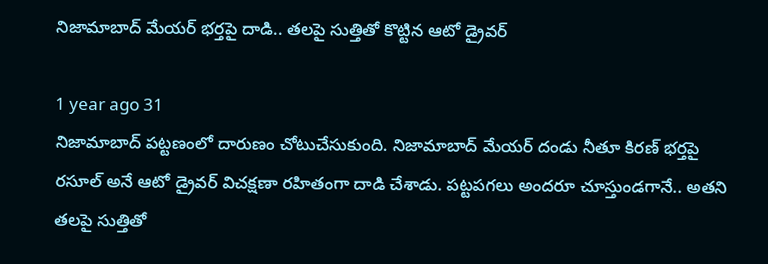నిజామాబాద్ మేయర్‌ భర్తపై దాడి.. తలపై సుత్తితో కొట్టిన ఆటో డ్రైవర్

1 year ago 31
నిజామాబాద్‌ పట్టణంలో దారుణం చోటుచేసుకుంది. నిజామాబాద్‌ మేయర్‌ దండు నీతూ కిరణ్‌ భర్తపై రసూల్‌ అనే ఆటో డ్రైవర్ విచక్షణా రహితంగా దాడి చేశాడు. పట్టపగలు అందరూ చూస్తుండగానే.. అతని తలపై సుత్తితో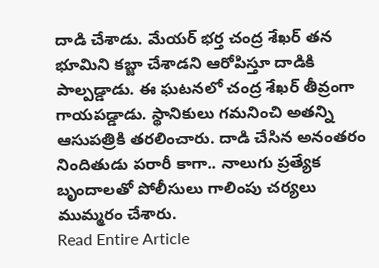దాడి చేశాడు. మేయర్‌ భర్త చంద్ర శేఖర్ తన భూమిని కబ్జా చేశాడని ఆరోపిస్తూ దాడికి పాల్పడ్డాడు. ఈ ఘటనలో చంద్ర శేఖర్ తీవ్రంగా గాయపడ్డాడు. స్థానికులు గమనించి అతన్ని ఆసుపత్రికి తరలించారు. దాడి చేసిన అనంతరం నిందితుడు పరారీ కాగా.. నాలుగు ప్రత్యేక బృందాలతో పోలీసులు గాలింపు చర్యలు ముమ్మరం చేశారు.
Read Entire Article